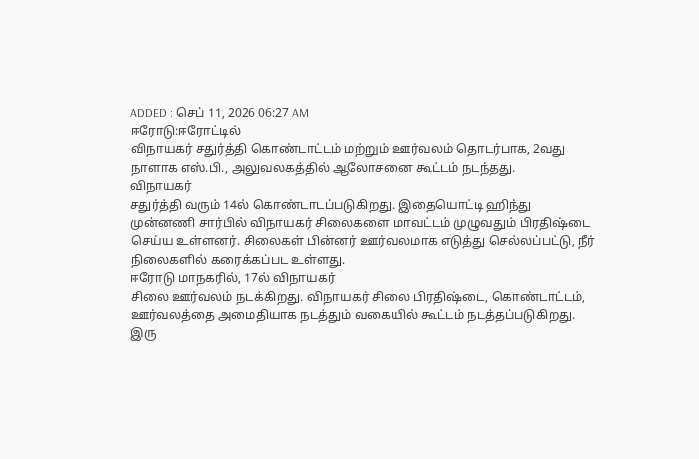ADDED : செப் 11, 2026 06:27 AM
ஈரோடு:ஈரோட்டில்
விநாயகர் சதுர்த்தி கொண்டாட்டம் மற்றும் ஊர்வலம் தொடர்பாக, 2வது
நாளாக எஸ்.பி., அலுவலகத்தில் ஆலோசனை கூட்டம் நடந்தது.
விநாயகர்
சதுர்த்தி வரும் 14ல் கொண்டாடப்படுகிறது. இதையொட்டி ஹிந்து
முன்னணி சார்பில் விநாயகர் சிலைகளை மாவட்டம் முழுவதும் பிரதிஷ்டை
செய்ய உள்ளனர். சிலைகள் பின்னர் ஊர்வலமாக எடுத்து செல்லப்பட்டு, நீர்
நிலைகளில் கரைக்கப்பட உள்ளது.
ஈரோடு மாநகரில், 17ல் விநாயகர்
சிலை ஊர்வலம் நடக்கிறது. விநாயகர் சிலை பிரதிஷ்டை, கொண்டாட்டம்,
ஊர்வலத்தை அமைதியாக நடத்தும் வகையில் கூட்டம் நடத்தப்படுகிறது.
இரு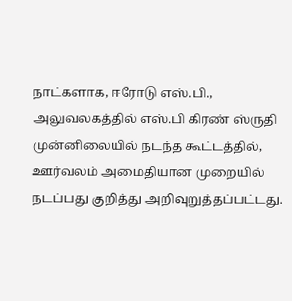நாட்களாக, ஈரோடு எஸ்.பி., அலுவலகத்தில் எஸ்.பி கிரண் ஸ்ருதி
முன்னிலையில் நடந்த கூட்டத்தில், ஊர்வலம் அமைதியான முறையில்
நடப்பது குறித்து அறிவுறுத்தப்பட்டது.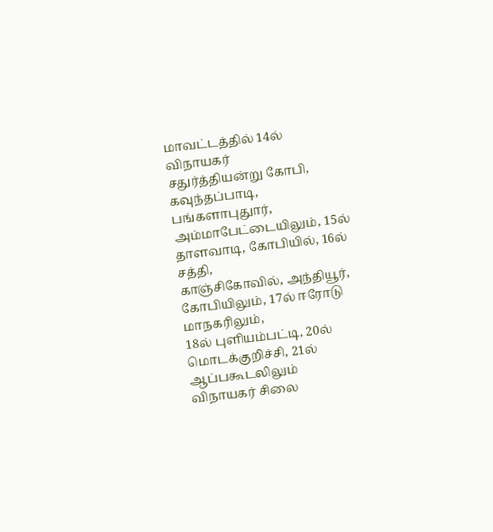மாவட்டத்தில் 14ல் விநாயகர்
சதுர்த்தியன்று கோபி, கவுந்தப்பாடி, பங்களாபுதுார்,
அம்மாபேட்டையிலும், 15ல் தாளவாடி, கோபியில், 16ல் சத்தி,
காஞ்சிகோவில், அந்தியூர், கோபியிலும், 17ல் ஈரோடு மாநகரிலும்,
18ல் புளியம்பட்டி, 20ல் மொடக்குறிச்சி, 21ல் ஆப்பகூடலிலும்
விநாயகர் சிலை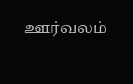ஊர்வலம்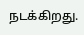நடக்கிறது.